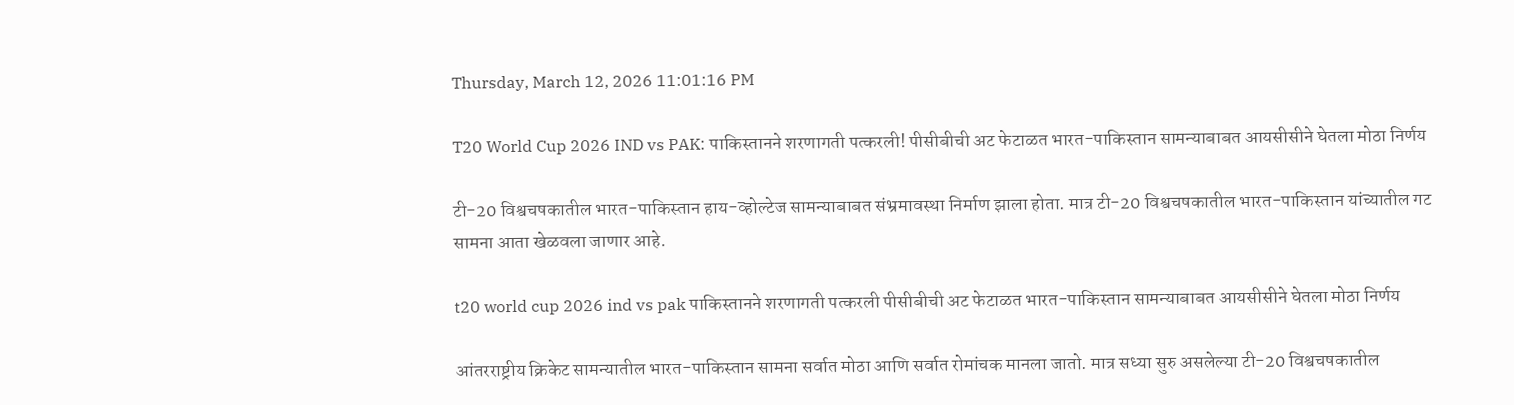Thursday, March 12, 2026 11:01:16 PM

T20 World Cup 2026 IND vs PAK: पाकिस्तानने शरणागती पत्करली! पीसीबीची अट फेटाळत भारत-पाकिस्तान सामन्याबाबत आयसीसीने घेतला मोठा निर्णय

टी-20 विश्वचषकातील भारत-पाकिस्तान हाय-व्होल्टेज सामन्याबाबत संभ्रमावस्था निर्माण झाला होता. मात्र टी-20 विश्वचषकातील भारत-पाकिस्तान यांच्यातील गट सामना आता खेळवला जाणार आहे.

t20 world cup 2026 ind vs pak पाकिस्तानने शरणागती पत्करली पीसीबीची अट फेटाळत भारत-पाकिस्तान सामन्याबाबत आयसीसीने घेतला मोठा निर्णय

आंतरराष्ट्रीय क्रिकेट सामन्यातील भारत-पाकिस्तान सामना सर्वात मोठा आणि सर्वात रोमांचक मानला जातो. मात्र सध्या सुरु असलेल्या टी-20 विश्वचषकातील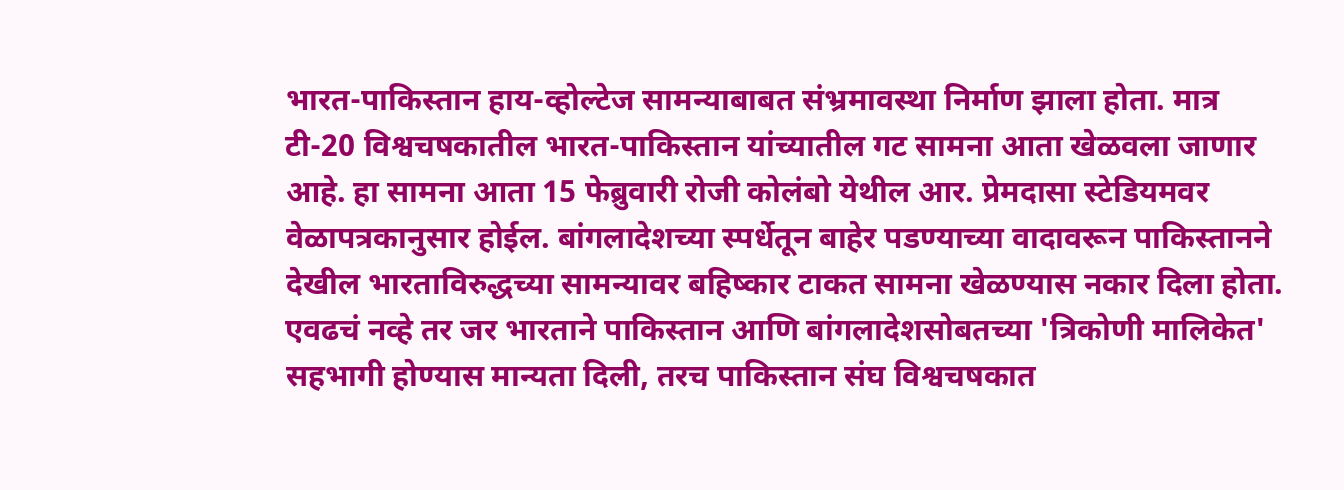भारत-पाकिस्तान हाय-व्होल्टेज सामन्याबाबत संभ्रमावस्था निर्माण झाला होता. मात्र टी-20 विश्वचषकातील भारत-पाकिस्तान यांच्यातील गट सामना आता खेळवला जाणार आहे. हा सामना आता 15 फेब्रुवारी रोजी कोलंबो येथील आर. प्रेमदासा स्टेडियमवर वेळापत्रकानुसार होईल. बांगलादेशच्या स्पर्धेतून बाहेर पडण्याच्या वादावरून पाकिस्तानने देखील भारताविरुद्धच्या सामन्यावर बहिष्कार टाकत सामना खेळण्यास नकार दिला होता. एवढचं नव्हे तर जर भारताने पाकिस्तान आणि बांगलादेशसोबतच्या 'त्रिकोणी मालिकेत' सहभागी होण्यास मान्यता दिली, तरच पाकिस्तान संघ विश्वचषकात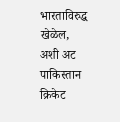भारताविरुद्ध खेळेल, अशी अट पाकिस्तान क्रिकेट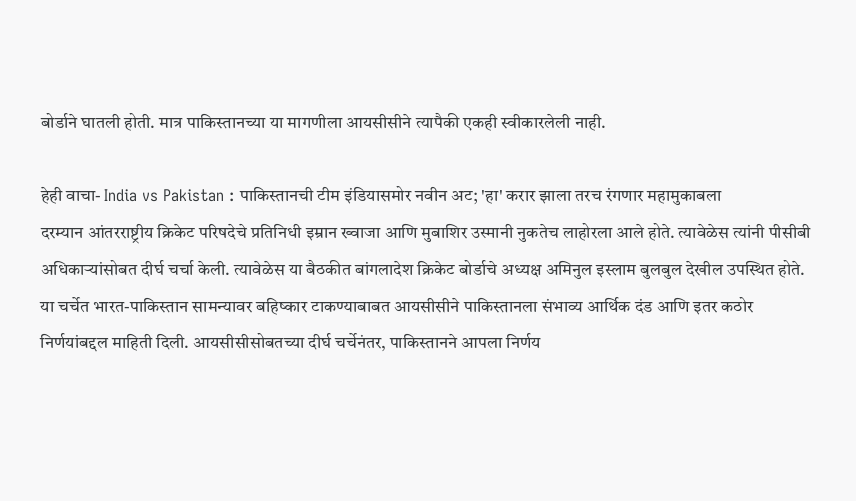बोर्डाने घातली होती. मात्र पाकिस्तानच्या या मागणीला आयसीसीने त्यापैकी एकही स्वीकारलेली नाही.

हेही वाचा- India vs Pakistan : पाकिस्तानची टीम इंडियासमोर नवीन अट; 'हा' करार झाला तरच रंगणार महामुकाबला
दरम्यान आंतरराष्ट्रीय क्रिकेट परिषदेचे प्रतिनिधी इम्रान ख्वाजा आणि मुबाशिर उस्मानी नुकतेच लाहोरला आले होते. त्यावेळेस त्यांनी पीसीबी अधिकाऱ्यांसोबत दीर्घ चर्चा केली. त्यावेळेस या बैठकीत बांगलादेश क्रिकेट बोर्डाचे अध्यक्ष अमिनुल इस्लाम बुलबुल देखील उपस्थित होते. या चर्चेत भारत-पाकिस्तान सामन्यावर बहिष्कार टाकण्याबाबत आयसीसीने पाकिस्तानला संभाव्य आर्थिक दंड आणि इतर कठोर निर्णयांबद्दल माहिती दिली. आयसीसीसोबतच्या दीर्घ चर्चेनंतर, पाकिस्तानने आपला निर्णय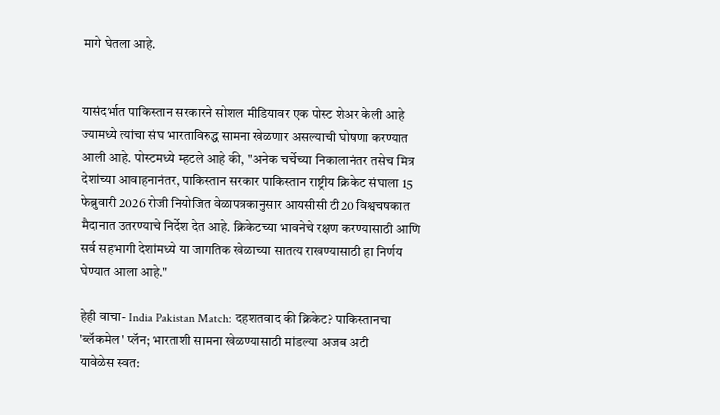मागे घेतला आहे.


यासंदर्भात पाकिस्तान सरकारने सोशल मीडियावर एक पोस्ट शेअर केली आहे ज्यामध्ये त्यांचा संघ भारताविरुद्ध सामना खेळणार असल्याची घोषणा करण्यात आली आहे. पोस्टमध्ये म्हटले आहे की, "अनेक चर्चेच्या निकालानंतर तसेच मित्र देशांच्या आवाहनानंतर, पाकिस्तान सरकार पाकिस्तान राष्ट्रीय क्रिकेट संघाला 15 फेब्रुवारी 2026 रोजी नियोजित वेळापत्रकानुसार आयसीसी टी20 विश्वचषकात मैदानात उतरण्याचे निर्देश देत आहे. क्रिकेटच्या भावनेचे रक्षण करण्यासाठी आणि सर्व सहभागी देशांमध्ये या जागतिक खेळाच्या सातत्य राखण्यासाठी हा निर्णय घेण्यात आला आहे."

हेही वाचा- India Pakistan Match: दहशतवाद की क्रिकेट? पाकिस्तानचा 'ब्लॅकमेल' प्लॅन; भारताशी सामना खेळण्यासाठी मांडल्या अजब अटी
यावेळेस स्वत: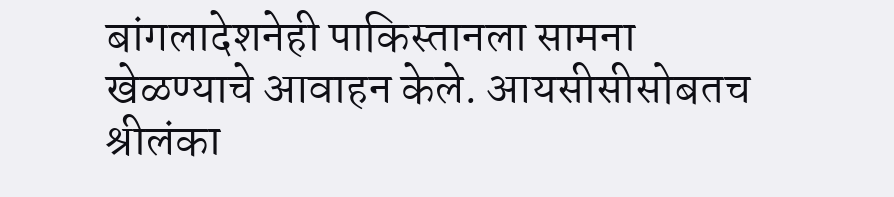बांगलादेशनेही पाकिस्तानला सामना खेळण्याचे आवाहन केले. आयसीसीसोबतच श्रीलंका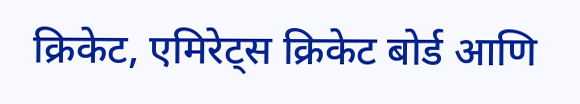क्रिकेट, एमिरेट्स क्रिकेट बोर्ड आणि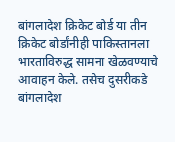बांगलादेश क्रिकेट बोर्ड या तीन क्रिकेट बोर्डांनीही पाकिस्तानला भारताविरुद्ध सामना खेळवण्याचे आवाहन केले. तसेच दुसरीकडे बांगलादेश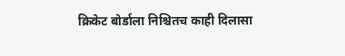क्रिकेट बोर्डाला निश्चितच काही दिलासा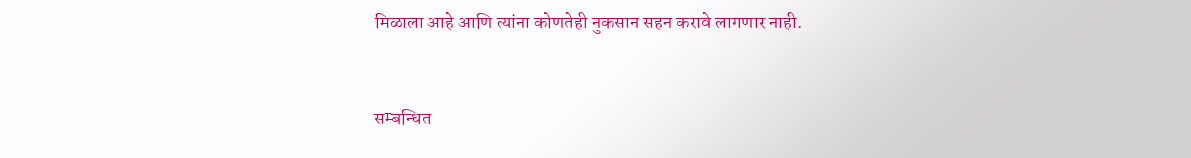मिळाला आहे आणि त्यांना कोणतेही नुकसान सहन करावे लागणार नाही.


सम्बन्धित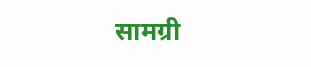सामग्री